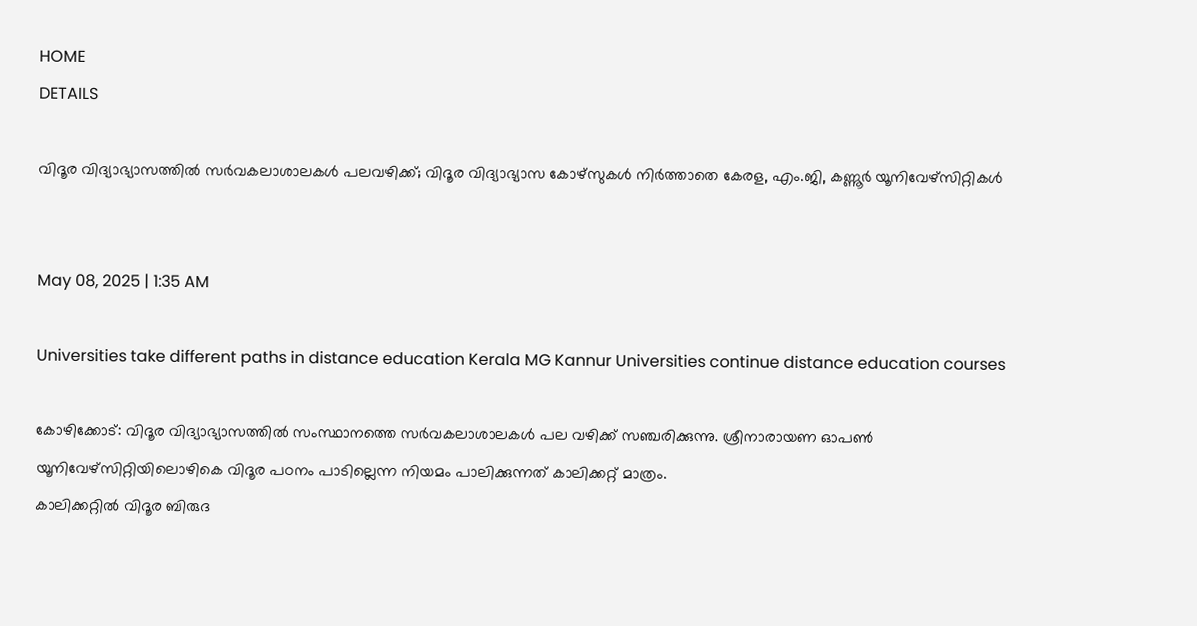HOME
DETAILS

വിദൂര വിദ്യാഭ്യാസത്തില്‍ സർവകലാശാലകൾ പലവഴിക്ക്; വിദൂര വിദ്യാഭ്യാസ കോഴ്‌സുകള്‍ നിര്‍ത്താതെ കേരള, എം.ജി, കണ്ണൂര്‍ യൂനിവേഴ്‌സിറ്റികള്‍


May 08, 2025 | 1:35 AM

Universities take different paths in distance education Kerala MG Kannur Universities continue distance education courses

കോഴിക്കോട്: വിദൂര വിദ്യാഭ്യാസത്തിൽ സംസ്ഥാനത്തെ സർവകലാശാലകൾ പല വഴിക്ക് സഞ്ചരിക്കുന്നു. ശ്രീനാരായണ ഓപൺ യൂനിവേഴ്‌സിറ്റിയിലൊഴികെ വിദൂര പഠനം പാടില്ലെന്ന നിയമം പാലിക്കുന്നത് കാലിക്കറ്റ് മാത്രം.
കാലിക്കറ്റിൽ വിദൂര ബിരുദ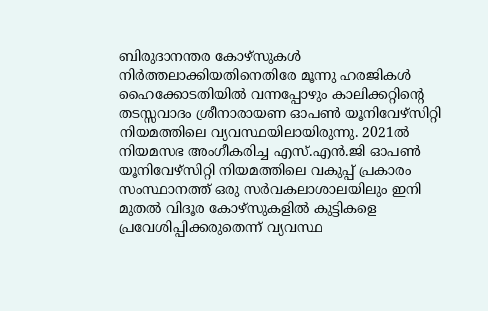ബിരുദാനന്തര കോഴ്‌സുകൾ നിർത്തലാക്കിയതിനെതിരേ മൂന്നു ഹരജികൾ ഹൈക്കോടതിയിൽ വന്നപ്പോഴും കാലിക്കറ്റിന്റെ തടസ്സവാദം ശ്രീനാരായണ ഓപൺ യൂനിവേഴ്‌സിറ്റി നിയമത്തിലെ വ്യവസ്ഥയിലായിരുന്നു. 2021ൽ നിയമസഭ അംഗീകരിച്ച എസ്.എൻ.ജി ഓപൺ യൂനിവേഴ്‌സിറ്റി നിയമത്തിലെ വകുപ്പ് പ്രകാരം സംസ്ഥാനത്ത് ഒരു സർവകലാശാലയിലും ഇനി മുതൽ വിദൂര കോഴ്‌സുകളിൽ കുട്ടികളെ പ്രവേശിപ്പിക്കരുതെന്ന് വ്യവസ്ഥ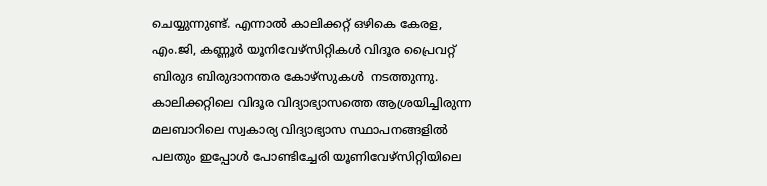ചെയ്യുന്നുണ്ട്. എന്നാൽ കാലിക്കറ്റ് ഒഴികെ കേരള, എം.ജി, കണ്ണൂർ യൂനിവേഴ്‌സിറ്റികൾ വിദൂര പ്രൈവറ്റ് ബിരുദ ബിരുദാനന്തര കോഴ്‌സുകൾ  നടത്തുന്നു.
കാലിക്കറ്റിലെ വിദൂര വിദ്യാഭ്യാസത്തെ ആശ്രയിച്ചിരുന്ന മലബാറിലെ സ്വകാര്യ വിദ്യാഭ്യാസ സ്ഥാപനങ്ങളിൽ പലതും ഇപ്പോൾ പോണ്ടിച്ചേരി യൂണിവേഴ്‌സിറ്റിയിലെ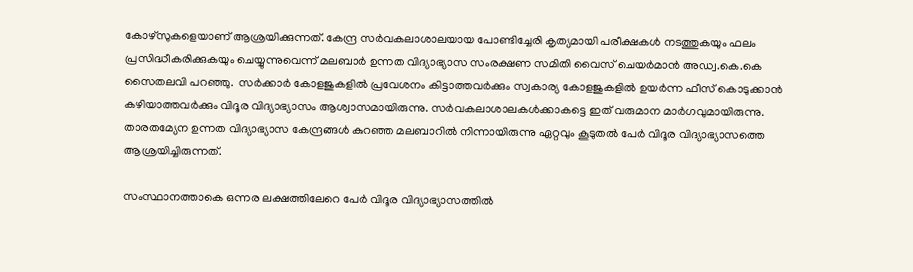കോഴ്‌സുകളെയാണ് ആശ്രയിക്കുന്നത്. കേന്ദ്ര സർവകലാശാലയായ പോണ്ടിച്ചേരി കൃത്യമായി പരീക്ഷകൾ നടത്തുകയും ഫലം പ്രസിദ്ധീകരിക്കുകയും ചെയ്യുന്നുവെന്ന് മലബാർ ഉന്നത വിദ്യാഭ്യാസ സംരക്ഷണ സമിതി വൈസ് ചെയർമാൻ അഡ്വ.കെ.കെ സൈതലവി പറഞ്ഞു.  സർക്കാർ കോളജുകളിൽ പ്രവേശനം കിട്ടാത്തവർക്കും സ്വകാര്യ കോളജുകളിൽ ഉയർന്ന ഫീസ് കൊടുക്കാൻ കഴിയാത്തവർക്കും വിദൂര വിദ്യാഭ്യാസം ആശ്വാസമായിരുന്നു. സർവകലാശാലകൾക്കാകട്ടെ ഇത് വരുമാന മാർഗവുമായിരുന്നു. താരതമ്യേന ഉന്നത വിദ്യാഭ്യാസ കേന്ദ്രങ്ങൾ കുറഞ്ഞ മലബാറിൽ നിന്നായിരുന്നു ഏറ്റവും കൂടുതൽ പേർ വിദൂര വിദ്യാഭ്യാസത്തെ ആശ്രയിച്ചിരുന്നത്.

സംസ്ഥാനത്താകെ ഒന്നര ലക്ഷത്തിലേറെ പേർ വിദൂര വിദ്യാഭ്യാസത്തിൽ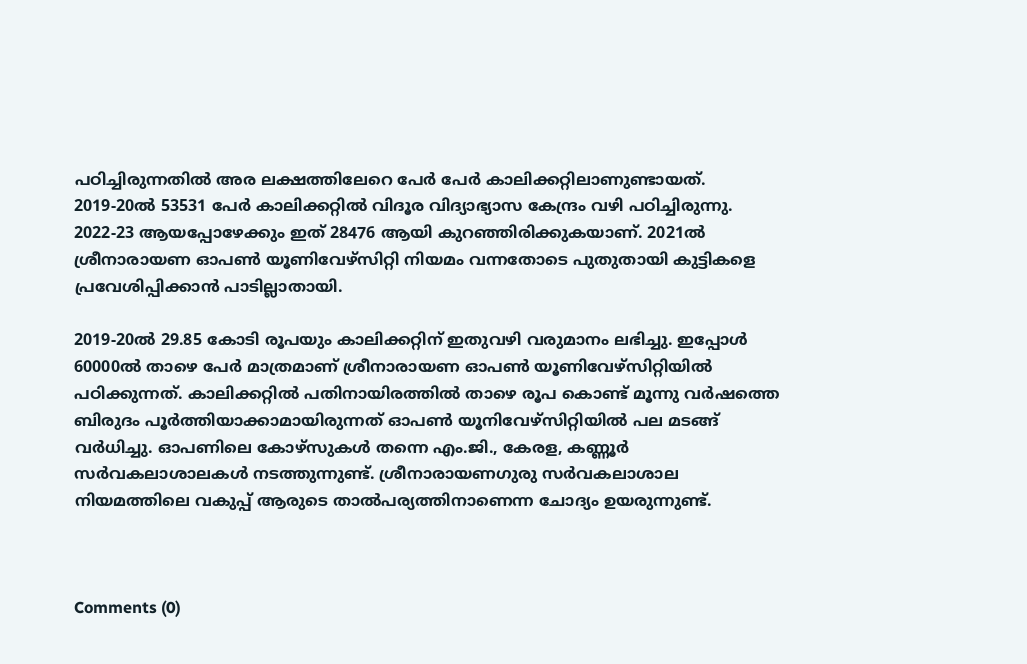പഠിച്ചിരുന്നതിൽ അര ലക്ഷത്തിലേറെ പേർ പേർ കാലിക്കറ്റിലാണുണ്ടായത്. 2019-20ൽ 53531 പേർ കാലിക്കറ്റിൽ വിദൂര വിദ്യാഭ്യാസ കേന്ദ്രം വഴി പഠിച്ചിരുന്നു. 2022-23 ആയപ്പോഴേക്കും ഇത് 28476 ആയി കുറഞ്ഞിരിക്കുകയാണ്. 2021ൽ ശ്രീനാരായണ ഓപൺ യൂണിവേഴ്‌സിറ്റി നിയമം വന്നതോടെ പുതുതായി കുട്ടികളെ പ്രവേശിപ്പിക്കാൻ പാടില്ലാതായി.

2019-20ൽ 29.85 കോടി രൂപയും കാലിക്കറ്റിന് ഇതുവഴി വരുമാനം ലഭിച്ചു. ഇപ്പോൾ 60000ൽ താഴെ പേർ മാത്രമാണ് ശ്രീനാരായണ ഓപൺ യൂണിവേഴ്‌സിറ്റിയിൽ പഠിക്കുന്നത്. കാലിക്കറ്റിൽ പതിനായിരത്തിൽ താഴെ രൂപ കൊണ്ട് മൂന്നു വർഷത്തെ ബിരുദം പൂർത്തിയാക്കാമായിരുന്നത് ഓപൺ യൂനിവേഴ്‌സിറ്റിയിൽ പല മടങ്ങ് വർധിച്ചു. ഓപണിലെ കോഴ്‌സുകൾ തന്നെ എം.ജി., കേരള, കണ്ണൂർ സർവകലാശാലകൾ നടത്തുന്നുണ്ട്. ശ്രീനാരായണഗുരു സർവകലാശാല നിയമത്തിലെ വകുപ്പ് ആരുടെ താൽപര്യത്തിനാണെന്ന ചോദ്യം ഉയരുന്നുണ്ട്.



Comments (0)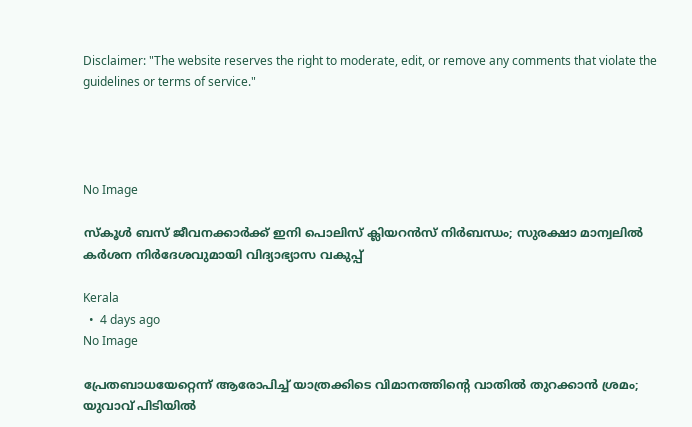Disclaimer: "The website reserves the right to moderate, edit, or remove any comments that violate the guidelines or terms of service."




No Image

സ്‌കൂൾ ബസ് ജീവനക്കാർക്ക് ഇനി പൊലിസ് ക്ലിയറൻസ് നിർബന്ധം; സുരക്ഷാ മാന്വലിൽ കർശന നിർദേശവുമായി വിദ്യാഭ്യാസ വകുപ്പ്

Kerala
  •  4 days ago
No Image

പ്രേതബാധയേറ്റെന്ന് ആരോപിച്ച് യാത്രക്കിടെ വിമാനത്തിന്റെ വാതില്‍ തുറക്കാന്‍ ശ്രമം; യുവാവ് പിടിയില്‍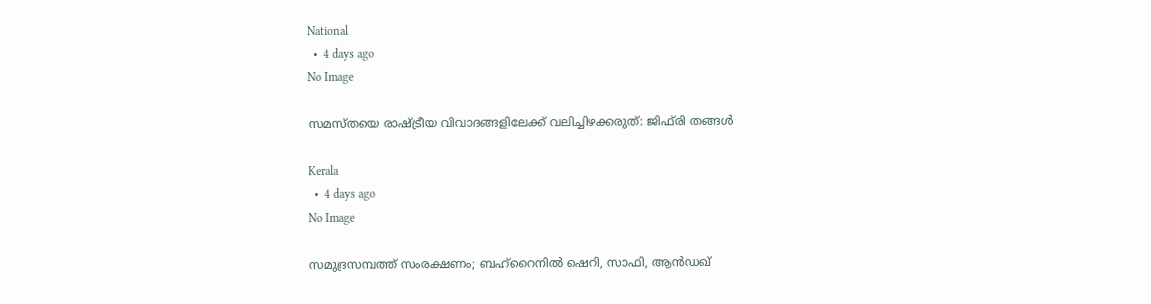National
  •  4 days ago
No Image

സമസ്തയെ രാഷ്ട്രീയ വിവാദങ്ങളിലേക്ക് വലിച്ചിഴക്കരുത്: ജിഫ്‌രി തങ്ങൾ

Kerala
  •  4 days ago
No Image

സമുദ്രസമ്പത്ത് സംരക്ഷണം; ബഹ്‌റൈനില്‍ ഷെറി, സാഫി, ആന്‍ഡഖ്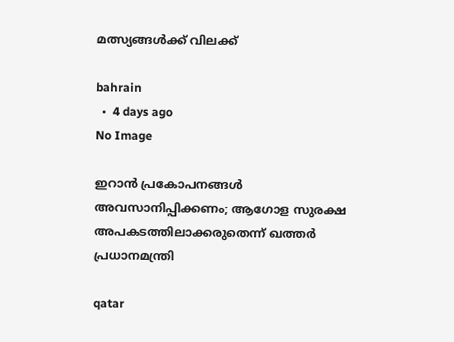മത്സ്യങ്ങള്‍ക്ക് വിലക്ക്

bahrain
  •  4 days ago
No Image

ഇറാൻ പ്രകോപനങ്ങൾ അവസാനിപ്പിക്കണം; ആഗോള സുരക്ഷ അപകടത്തിലാക്കരുതെന്ന് ഖത്തർ പ്രധാനമന്ത്രി

qatar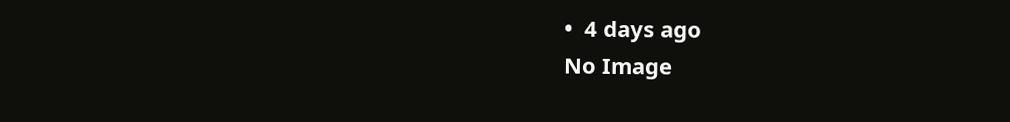•  4 days ago
No Image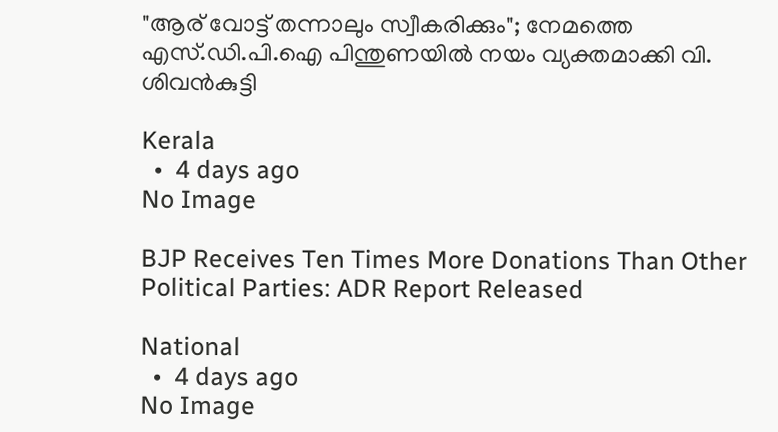"ആര് വോട്ട് തന്നാലും സ്വീകരിക്കും"; നേമത്തെ എസ്.ഡി.പി.ഐ പിന്തുണയിൽ നയം വ്യക്തമാക്കി വി. ശിവൻകുട്ടി

Kerala
  •  4 days ago
No Image

BJP Receives Ten Times More Donations Than Other Political Parties: ADR Report Released

National
  •  4 days ago
No Image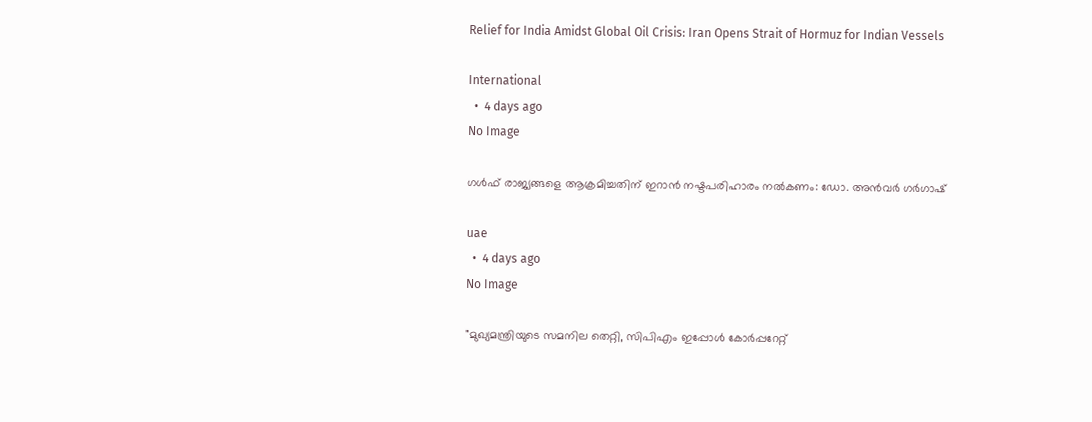Relief for India Amidst Global Oil Crisis: Iran Opens Strait of Hormuz for Indian Vessels

International
  •  4 days ago
No Image

ഗൾഫ് രാജ്യങ്ങളെ ആക്രമിച്ചതിന് ഇറാൻ നഷ്ടപരിഹാരം നൽകണം: ഡോ. അൻവർ ഗർഗാഷ്

uae
  •  4 days ago
No Image

"മുഖ്യമന്ത്രിയുടെ സമനില തെറ്റി, സിപിഎം ഇപ്പോൾ കോർപ്പറേറ്റ്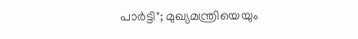പാർട്ടി"; മുഖ്യമന്ത്രിയെയും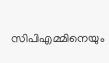സിപിഎമ്മിനെയും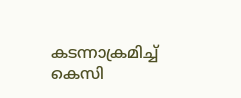കടന്നാക്രമിച്ച് കെസി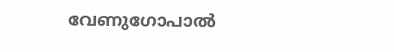വേണുഗോപാൽ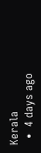Kerala
  •  4 days ago